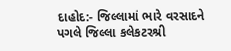દાહોદ:- જિલ્લામાં ભારે વરસાદને પગલે જિલ્લા કલેકટરશ્રી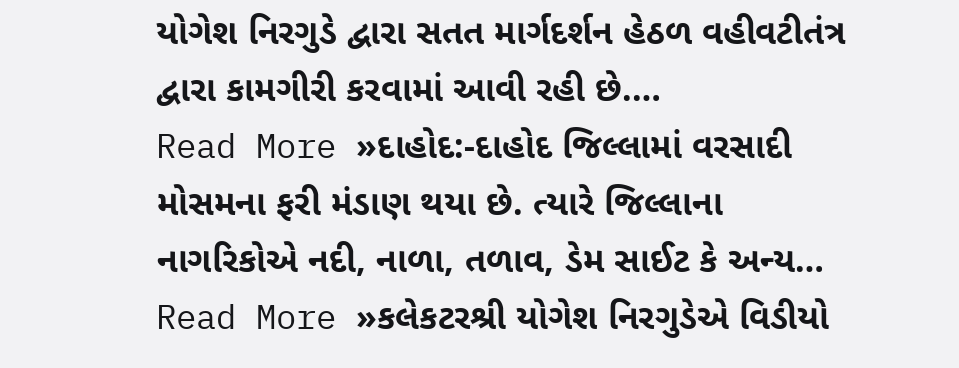યોગેશ નિરગુડે દ્વારા સતત માર્ગદર્શન હેઠળ વહીવટીતંત્ર દ્વારા કામગીરી કરવામાં આવી રહી છે.…
Read More »દાહોદ:-દાહોદ જિલ્લામાં વરસાદી મોસમના ફરી મંડાણ થયા છે. ત્યારે જિલ્લાના નાગરિકોએ નદી, નાળા, તળાવ, ડેમ સાઈટ કે અન્ય…
Read More »કલેકટરશ્રી યોગેશ નિરગુડેએ વિડીયો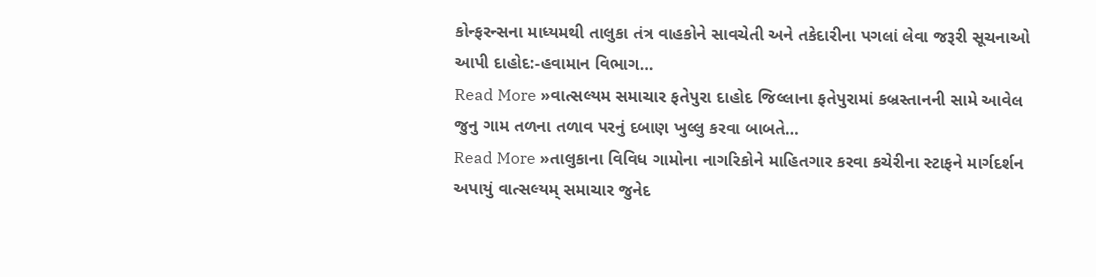કોન્ફરન્સના માધ્યમથી તાલુકા તંત્ર વાહકોને સાવચેતી અને તકેદારીના પગલાં લેવા જરૂરી સૂચનાઓ આપી દાહોદ:-હવામાન વિભાગ…
Read More »વાત્સલ્યમ સમાચાર ફતેપુરા દાહોદ જિલ્લાના ફતેપુરામાં કબ્રસ્તાનની સામે આવેલ જુનુ ગામ તળના તળાવ પરનું દબાણ ખુલ્લુ કરવા બાબતે…
Read More »તાલુકાના વિવિધ ગામોના નાગરિકોને માહિતગાર કરવા કચેરીના સ્ટાફને માર્ગદર્શન અપાયું વાત્સલ્યમ્ સમાચાર જુનેદ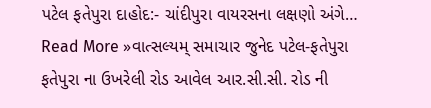પટેલ ફતેપુરા દાહોદ:- ચાંદીપુરા વાયરસના લક્ષણો અંગે…
Read More »વાત્સલ્યમ્ સમાચાર જુનેદ પટેલ-ફતેપુરા ફતેપુરા ના ઉખરેલી રોડ આવેલ આર.સી.સી. રોડ ની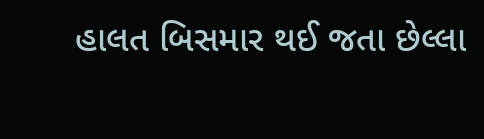હાલત બિસમાર થઈ જતા છેલ્લા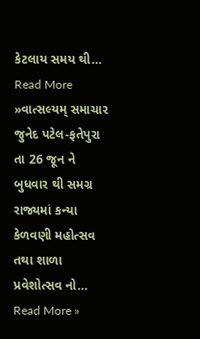કેટલાય સમય થી…
Read More »વાત્સલ્યમ્ સમાચાર જુનેદ પટેલ-ફતેપુરા તા 26 જૂન ને બુધવાર થી સમગ્ર રાજ્યમાં કન્યા કેળવણી મહોત્સવ તથા શાળા પ્રવેશોત્સવ નો…
Read More »